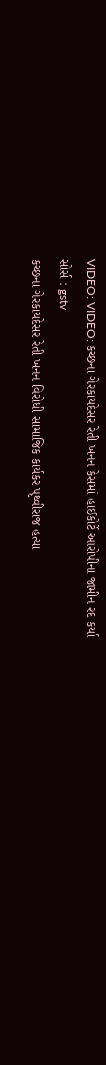VIDEO: VIDEO: કચ્છના ગેરકાયદેસર રેતી ખનન કેસમાં હાઈકોર્ટે આરોપીના જામીન રદ કર્યા
સોર્સ : gstv
કચ્છના ગેરકાયદેસર રેતી ખનન વિરોધી સામાજિક કાર્યકર પૃથ્વીરાજ હત્યા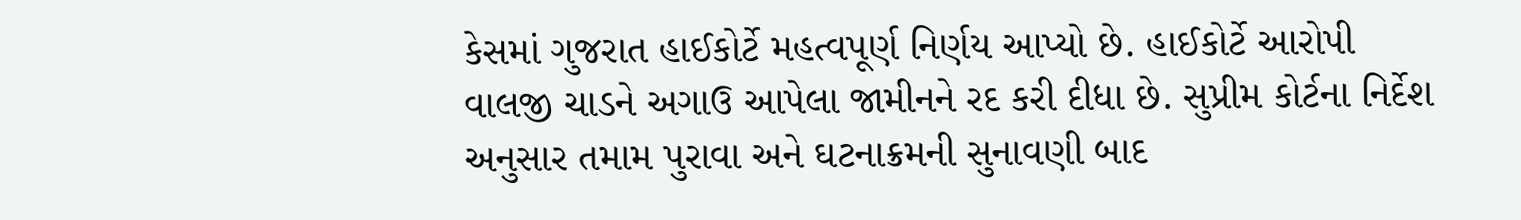કેસમાં ગુજરાત હાઈકોર્ટે મહત્વપૂર્ણ નિર્ણય આપ્યો છે. હાઈકોર્ટે આરોપી વાલજી ચાડને અગાઉ આપેલા જામીનને રદ કરી દીધા છે. સુપ્રીમ કોર્ટના નિર્દેશ અનુસાર તમામ પુરાવા અને ઘટનાક્રમની સુનાવણી બાદ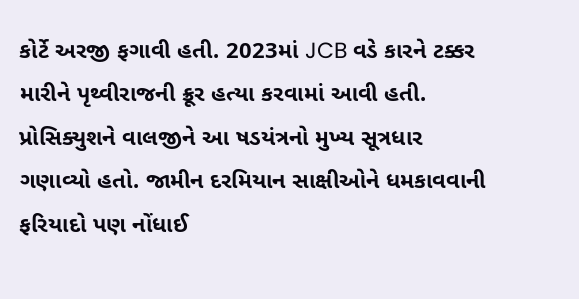કોર્ટે અરજી ફગાવી હતી. 2023માં JCB વડે કારને ટક્કર મારીને પૃથ્વીરાજની ક્રૂર હત્યા કરવામાં આવી હતી. પ્રોસિક્યુશને વાલજીને આ ષડયંત્રનો મુખ્ય સૂત્રધાર ગણાવ્યો હતો. જામીન દરમિયાન સાક્ષીઓને ધમકાવવાની ફરિયાદો પણ નોંધાઈ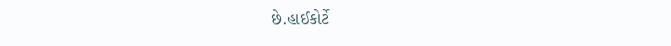છે.હાઈકોર્ટે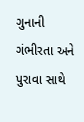ગુનાની ગંભીરતા અને પુરાવા સાથે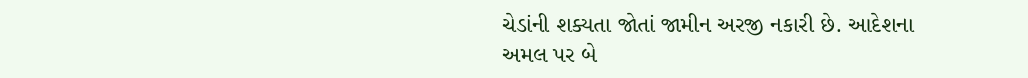ચેડાંની શક્યતા જોતાં જામીન અરજી નકારી છે. આદેશના અમલ પર બે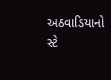અઠવાડિયાનો સ્ટે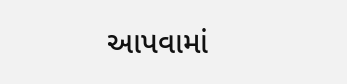આપવામાં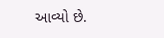આવ્યો છે.